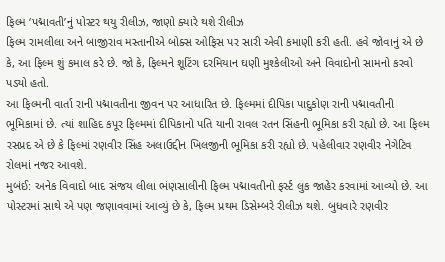ફિલ્મ ‘પદ્માવતી’નું પોસ્ટર થયુ રીલીઝ, જાણો ક્યારે થશે રીલીઝ
ફિલ્મ રામલીલા અને બાજીરાવ મસ્તાનીએ બોક્સ ઓફિસ પર સારી એવી કમાણી કરી હતી. હવે જોવાનું એ છે કે, આ ફિલ્મ શું કમાલ કરે છે. જો કે, ફિલ્મને શૂટિંગ દરમિયાન ઘણી મુશ્કેલીઓ અને વિવાદોનો સામનો કરવો પડ્યો હતો.
આ ફિલ્મની વાર્તા રાની પદ્માવતીના જીવન પર આધારિત છે. ફિલ્મમાં દીપિકા પાદુકોણ રાની પદ્માવતીની ભૂમિકામાં છે. ત્યાં શાહિદ કપૂર ફિલ્મમાં દીપિકાનો પતિ યાની રાવલ રતન સિંહની ભૂમિકા કરી રહ્યો છે. આ ફિલ્મ રસપ્રદ એ છે કે ફિલ્માં રણવીર સિંહ અલાઉદ્દીન ખિલજીની ભૂમિકા કરી રહ્યો છે. પહેલીવાર રણવીર નેગેટિવ રોલમાં નજર આવશે.
મુબંઈ: અનેક વિવાદો બાદ સંજય લીલા ભંણસાલીની ફિલ્મ પદ્માવતીનો ફર્સ્ટ લુક જાહેર કરવામાં આવ્યો છે. આ પોસ્ટરમાં સાથે એ પણ જણાવવામાં આવ્યું છે કે, ફિલ્મ પ્રથમ ડિસેમ્બરે રીલીઝ થશે. બુધવારે રણવીર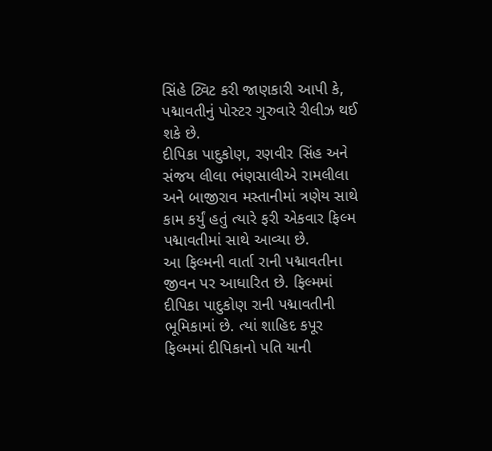સિંહે ટ્વિટ કરી જાણકારી આપી કે, પદ્માવતીનું પોસ્ટર ગુરુવારે રીલીઝ થઈ શકે છે.
દીપિકા પાદુકોણ, રણવીર સિંહ અને સંજય લીલા ભંણસાલીએ રામલીલા અને બાજીરાવ મસ્તાનીમાં ત્રણેય સાથે કામ કર્યું હતું ત્યારે ફરી એકવાર ફિલ્મ પદ્માવતીમાં સાથે આવ્યા છે.
આ ફિલ્મની વાર્તા રાની પદ્માવતીના જીવન પર આધારિત છે. ફિલ્મમાં દીપિકા પાદુકોણ રાની પદ્માવતીની ભૂમિકામાં છે. ત્યાં શાહિદ કપૂર ફિલ્મમાં દીપિકાનો પતિ યાની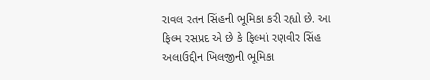રાવલ રતન સિંહની ભૂમિકા કરી રહ્યો છે. આ ફિલ્મ રસપ્રદ એ છે કે ફિલ્માં રણવીર સિંહ અલાઉદ્દીન ખિલજીની ભૂમિકા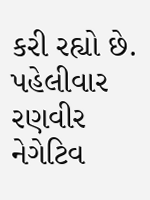કરી રહ્યો છે. પહેલીવાર રણવીર નેગેટિવ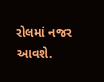રોલમાં નજર આવશે.